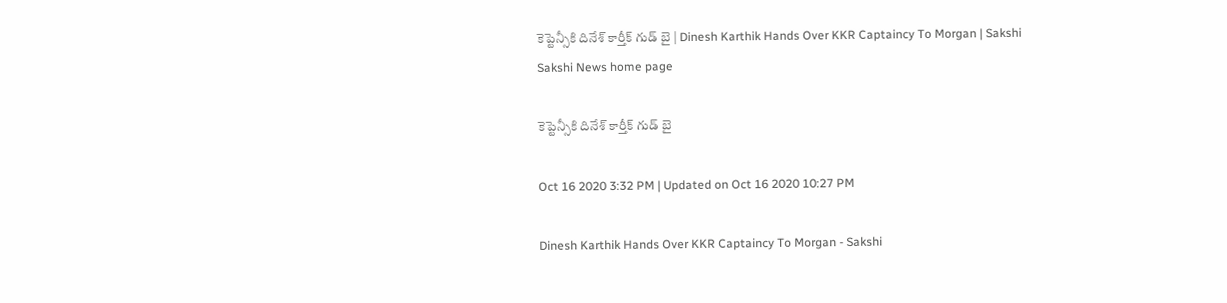కెప్టెన్సీకి దినేశ్‌ కార్తీక్‌ గుడ్‌ బై | Dinesh Karthik Hands Over KKR Captaincy To Morgan | Sakshi
Sakshi News home page

కెప్టెన్సీకి దినేశ్‌ కార్తీక్‌ గుడ్‌ బై

Oct 16 2020 3:32 PM | Updated on Oct 16 2020 10:27 PM

Dinesh Karthik Hands Over KKR Captaincy To Morgan - Sakshi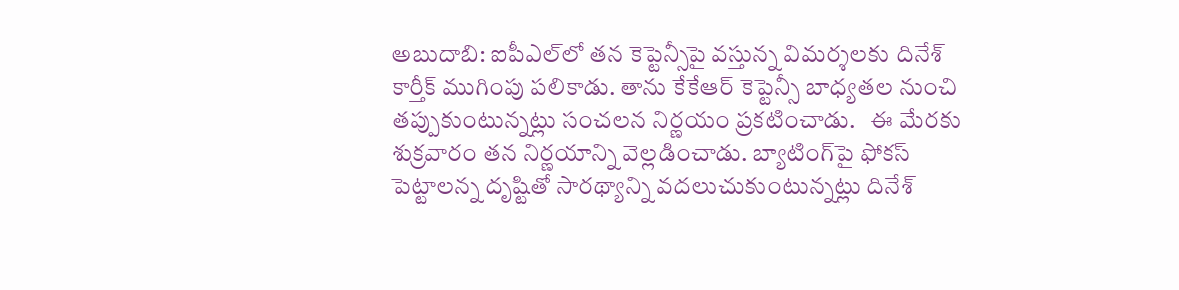అబుదాబి: ఐపీఎల్‌లో తన కెప్టెన్సీపై వస్తున్న విమర్శలకు దినేశ్‌ కార్తీక్‌ ముగింపు పలికాడు. తాను కేకేఆర్‌ కెప్టెన్సీ బాధ్యతల నుంచి తప్పుకుంటున్నట్లు సంచలన నిర్ణయం ప్రకటించాడు.   ఈ మేరకు శుక్రవారం తన నిర్ణయాన్ని వెల్లడించాడు. బ్యాటింగ్‌పై ఫోక‌స్ పెట్టాల‌న్న దృష్టితో సార‌థ్యాన్ని వ‌ద‌లుచుకుంటున్న‌ట్లు దినేశ్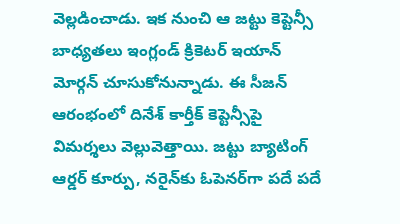వెల్ల‌డించాడు. ఇక నుంచి ఆ జ‌ట్టు కెప్టెన్సీ బాధ్య‌త‌లు ఇంగ్లండ్ క్రికెట‌ర్ ఇయాన్ మోర్గన్ చూసుకోనున్నాడు. ఈ సీజన్ ఆరంభంలో దినేశ్ కార్తీక్ కెప్టెన్సీపై విమర్శలు వెల్లువెత్తాయి. జట్టు బ్యాటింగ్ ఆర్డర్ కూర్పు, నరైన్‌కు ఓపెనర్‌గా పదే పదే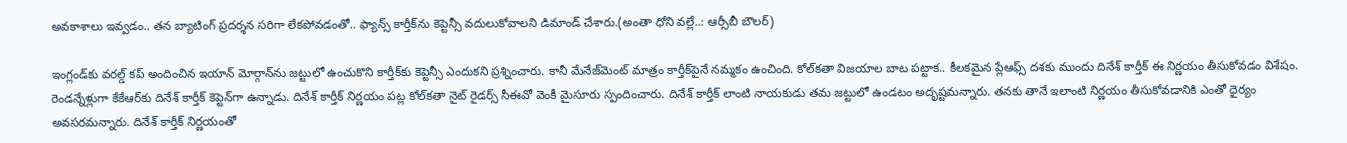అవకాశాలు ఇవ్వడం.. తన బ్యాటింగ్ ప్రదర్శన సరిగా లేకపోవడంతో.. ఫ్యాన్స్ కార్తీక్‌ను కెప్టెన్సీ వదులుకోవాలని డిమాండ్ చేశారు.(అంతా ధోని వల్లే..: ఆర్సీబీ బౌలర్‌)

ఇంగ్లండ్‌కు వరల్డ్‌ కప్ అందించిన ఇయాన్ మోర్గాన్‌ను జట్టులో ఉంచుకొని కార్తీక్‌కు కెప్టెన్సీ ఎందుకని ప్రశ్నించారు. కానీ మేనేజ్‌మెంట్ మాత్రం కార్తీక్‌పైనే నమ్మకం ఉంచింది. కోల్‌కతా విజయాల బాట పట్టాక.. కీలకమైన ప్లేఆఫ్స్ దశకు ముందు దినేశ్ కార్తీక్ ఈ నిర్ణయం తీసుకోవడం విశేషం. రెండన్నేళ్లుగా కేకేఆర్‌కు దినేశ్‌ కార్తీక్‌ కెప్టెన్‌గా ఉన్నాడు. దినేశ్ కార్తీక్ నిర్ణయం పట్ల కోల్‌కతా నైట్ రైడర్స్ సీఈవో వెంకీ మైసూరు స్పందించారు. దినేశ్‌ కార్తీక్‌ లాంటి నాయకుడు తమ జట్టులో ఉండటం అదృష్టమన్నారు. తనకు తానే ఇలాంటి నిర్ణయం తీసుకోవడానికి ఎంతో ధైర్యం అవసరమన్నారు. దినేశ్ కార్తీక్ నిర్ణయంతో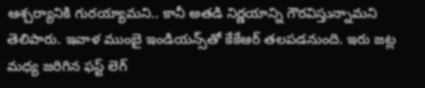ఆశ్చర్యానికి గురయ్యామని.. కానీ అతడి నిర్ణయాన్ని గౌరవిస్తున్నామని తెలిపారు. ఇవాళ ముంబై ఇండియ‌న్స్‌తో కేకేఆర్‌ తలపడనుంది. ఇరు జట్ల మధ్య జరిగిన ఫస్ట్‌ లెగ్‌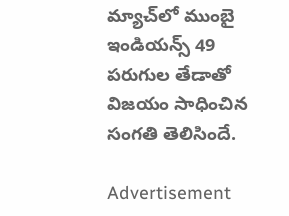మ్యాచ్‌లో ముంబై ఇండియన్స్‌ 49 పరుగుల తేడాతో విజయం సాధించిన సంగతి తెలిసిందే.

Advertisement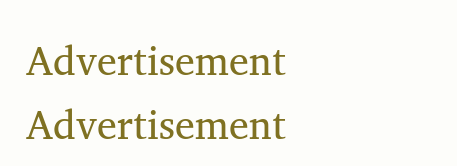Advertisement
Advertisement